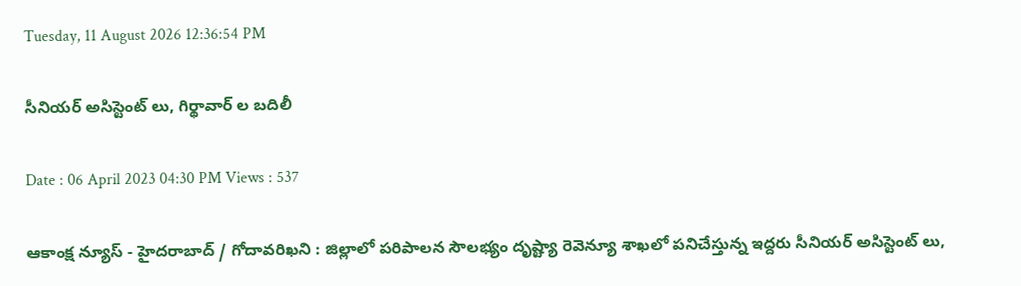Tuesday, 11 August 2026 12:36:54 PM

సీనియర్ అసిస్టెంట్ లు, గిర్థావార్ ల బదిలీ

Date : 06 April 2023 04:30 PM Views : 537

ఆకాంక్ష న్యూస్ - హైదరాబాద్ / గోదావరిఖని : జిల్లాలో పరిపాలన సౌలభ్యం దృష్ట్యా రెవెన్యూ శాఖలో పనిచేస్తున్న ఇద్దరు సీనియర్ అసిస్టెంట్ లు,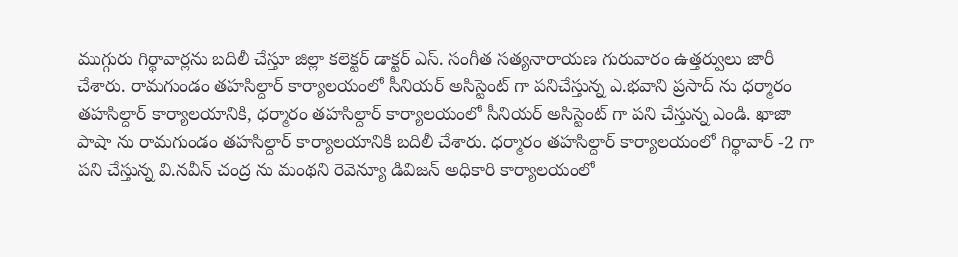ముగ్గురు గిర్థావార్లను బదిలీ చేస్తూ జిల్లా కలెక్టర్ డాక్టర్ ఎస్. సంగీత సత్యనారాయణ గురువారం ఉత్తర్వులు జారీ చేశారు. రామగుండం తహసిల్దార్ కార్యాలయంలో సీనియర్ అసిస్టెంట్ గా పనిచేస్తున్న ఎ.భవాని ప్రసాద్ ను ధర్మారం తహసిల్దార్ కార్యాలయానికి, ధర్మారం తహసిల్దార్ కార్యాలయంలో సీనియర్ అసిస్టెంట్ గా పని చేస్తున్న ఎండి. ఖాజా పాషా ను రామగుండం తహసిల్దార్ కార్యాలయానికి బదిలీ చేశారు. ధర్మారం తహసిల్దార్ కార్యాలయంలో గిర్థావార్ -2 గా పని చేస్తున్న వి.నవీన్ చంద్ర ను మంథని రెవెన్యూ డివిజన్ అధికారి కార్యాలయంలో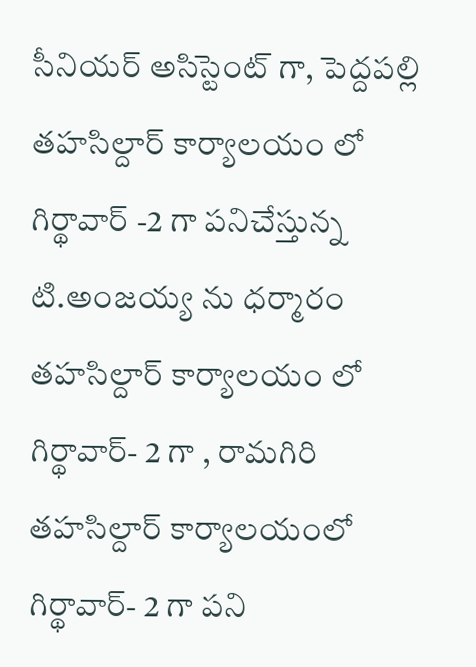సీనియర్ అసిస్టెంట్ గా, పెద్దపల్లి తహసిల్దార్ కార్యాలయం లో గిర్థావార్ -2 గా పనిచేస్తున్న టి.అంజయ్య ను ధర్మారం తహసిల్దార్ కార్యాలయం లో గిర్థావార్- 2 గా , రామగిరి తహసిల్దార్ కార్యాలయంలో గిర్థావార్- 2 గా పని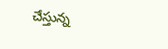చేస్తున్న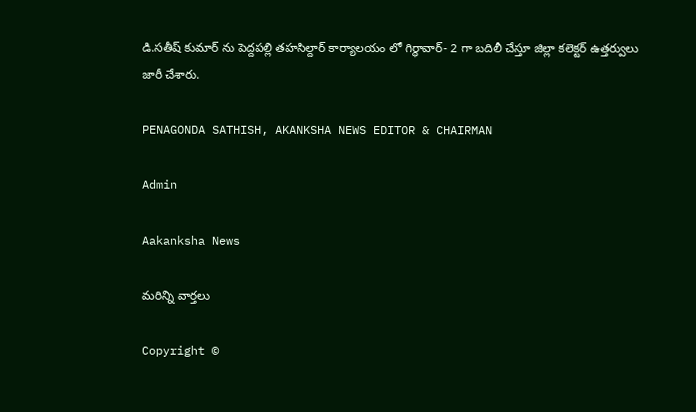డి.సతీష్ కుమార్ ను పెద్దపల్లి తహసిల్దార్ కార్యాలయం లో గిర్థావార్- 2 గా బదిలీ చేస్తూ జిల్లా కలెక్టర్ ఉత్తర్వులు జారీ చేశారు.

PENAGONDA SATHISH, AKANKSHA NEWS EDITOR & CHAIRMAN

Admin

Aakanksha News

మరిన్ని వార్తలు

Copyright ©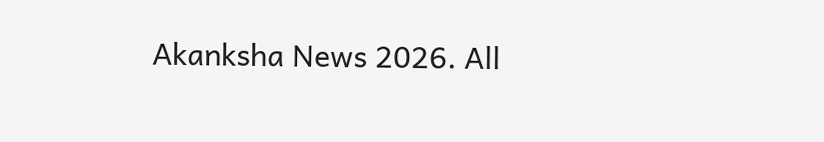Akanksha News 2026. All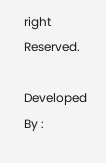right Reserved.

Developed By :